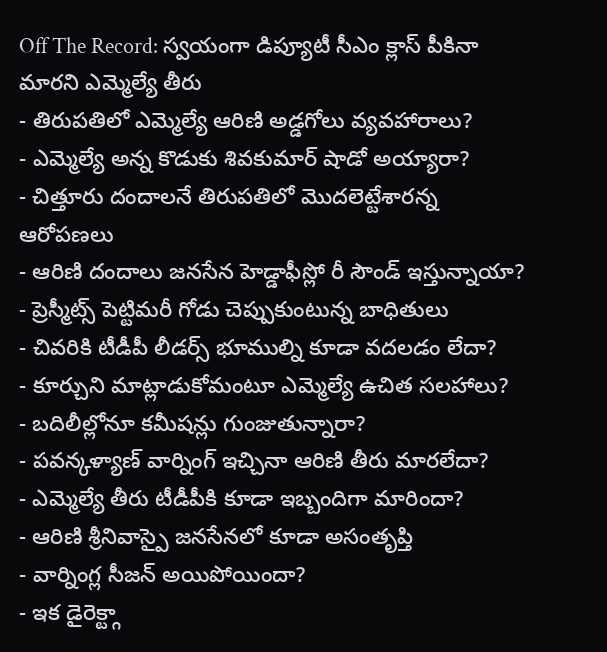Off The Record: స్వయంగా డిప్యూటీ సీఎం క్లాస్ పీకినా మారని ఎమ్మెల్యే తీరు
- తిరుపతిలో ఎమ్మెల్యే ఆరిణి అడ్డగోలు వ్యవహారాలు?
- ఎమ్మెల్యే అన్న కొడుకు శివకుమార్ షాడో అయ్యారా?
- చిత్తూరు దందాలనే తిరుపతిలో మొదలెట్టేశారన్న ఆరోపణలు
- ఆరిణి దందాలు జనసేన హెడ్డాఫీస్లో రీ సౌండ్ ఇస్తున్నాయా?
- ప్రెస్మీట్స్ పెట్టిమరీ గోడు చెప్పుకుంటున్న బాధితులు
- చివరికి టీడీపీ లీడర్స్ భూముల్ని కూడా వదలడం లేదా?
- కూర్చుని మాట్లాడుకోమంటూ ఎమ్మెల్యే ఉచిత సలహాలు?
- బదిలీల్లోనూ కమీషన్లు గుంజుతున్నారా?
- పవన్కళ్యాణ్ వార్నింగ్ ఇచ్చినా ఆరిణి తీరు మారలేదా?
- ఎమ్మెల్యే తీరు టీడీపీకి కూడా ఇబ్బందిగా మారిందా?
- ఆరిణి శ్రీనివాస్పై జనసేనలో కూడా అసంతృప్తి
- వార్నింగ్ల సీజన్ అయిపోయిందా?
- ఇక డైరెక్ట్గా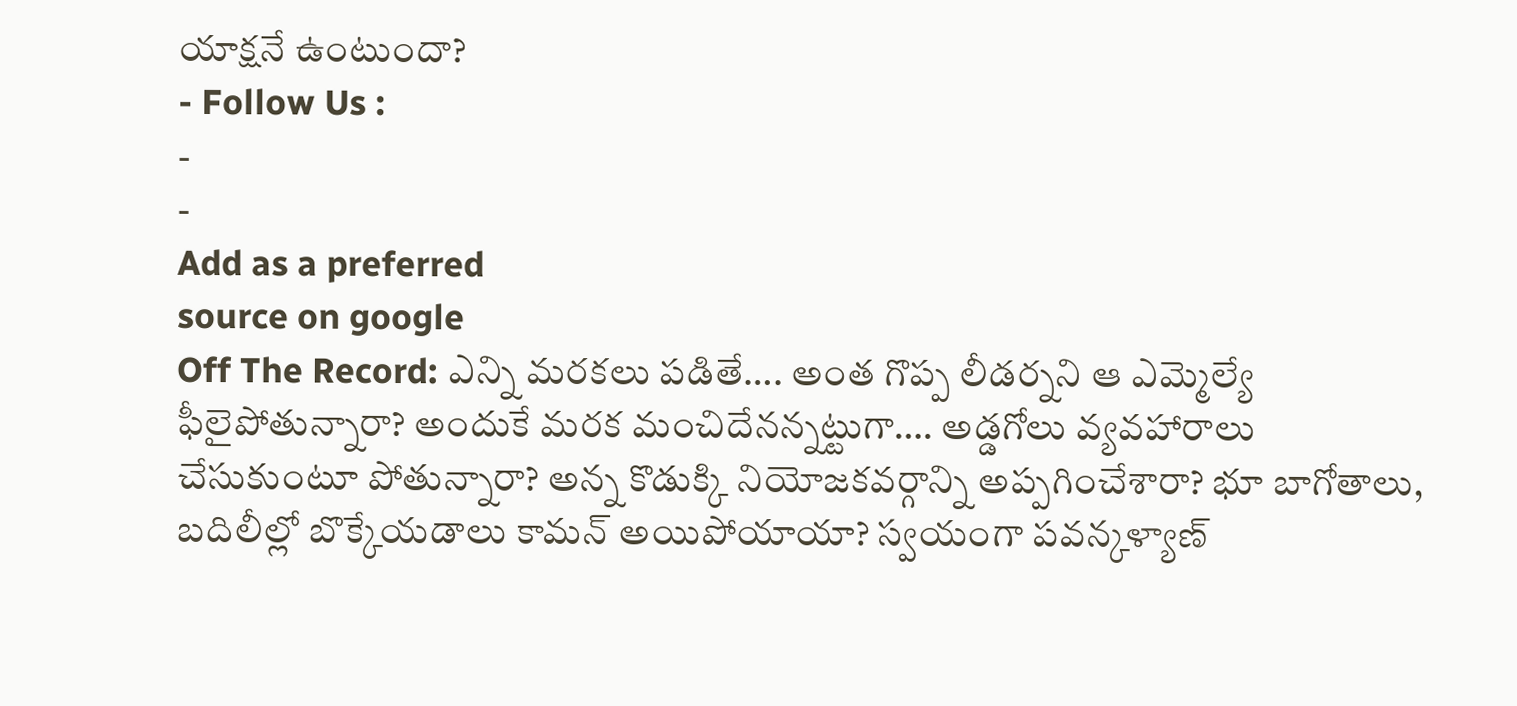యాక్షనే ఉంటుందా?
- Follow Us :
-
-
Add as a preferred
source on google
Off The Record: ఎన్ని మరకలు పడితే…. అంత గొప్ప లీడర్నని ఆ ఎమ్మెల్యే ఫీలైపోతున్నారా? అందుకే మరక మంచిదేనన్నట్టుగా…. అడ్డగోలు వ్యవహారాలు చేసుకుంటూ పోతున్నారా? అన్న కొడుక్కి నియోజకవర్గాన్ని అప్పగించేశారా? భూ బాగోతాలు, బదిలీల్లో బొక్కేయడాలు కామన్ అయిపోయాయా? స్వయంగా పవన్కళ్యాణ్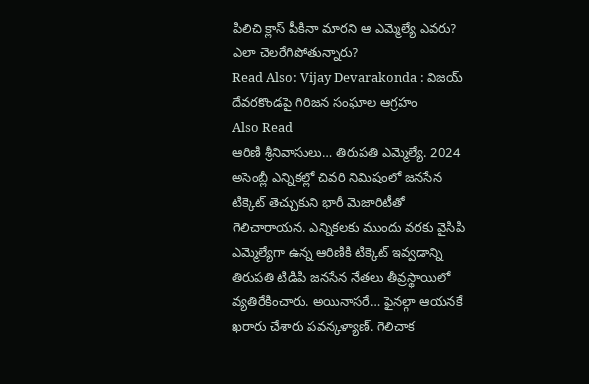పిలిచి క్లాస్ పీకినా మారని ఆ ఎమ్మెల్యే ఎవరు? ఎలా చెలరేగిపోతున్నారు?
Read Also: Vijay Devarakonda : విజయ్ దేవరకొండపై గిరిజన సంఘాల ఆగ్రహం
Also Read
ఆరిణి శ్రీనివాసులు… తిరుపతి ఎమ్మెల్యే. 2024 అసెంబ్లీ ఎన్నికల్లో చివరి నిమిషంలో జనసేన టిక్కెట్ తెచ్చుకుని భారీ మెజారిటీతో గెలిచారాయన. ఎన్నికలకు ముందు వరకు వైసిపి ఎమ్మెల్యేగా ఉన్న ఆరిణికి టిక్కెట్ ఇవ్వడాన్ని తిరుపతి టిడిపి జనసేన నేతలు తీవ్రస్థాయిలో వ్యతిరేకించారు. అయినాసరే… ఫైనల్గా ఆయనకే ఖరారు చేశారు పవన్కళ్యాణ్. గెలిచాక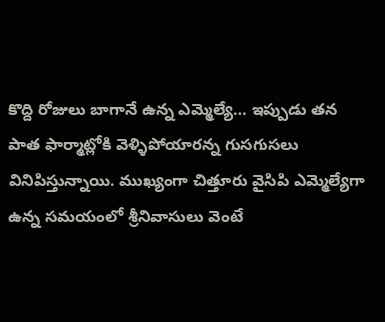కొద్ది రోజులు బాగానే ఉన్న ఎమ్మెల్యే… ఇప్పుడు తన పాత ఫార్మాట్లోకి వెళ్ళిపోయారన్న గుసగుసలు వినిపిస్తున్నాయి. ముఖ్యంగా చిత్తూరు వైసిపి ఎమ్మెల్యేగా ఉన్న సమయంలో శ్రీనివాసులు వెంటే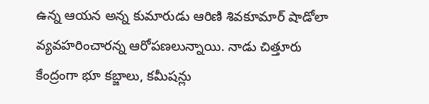ఉన్న ఆయన అన్న కుమారుడు ఆరిణి శివకూమార్ షాడోలా వ్యవహరించారన్న ఆరోపణలున్నాయి. నాడు చిత్తూరు కేంద్రంగా భూ కబ్జాలు, కమీషన్లు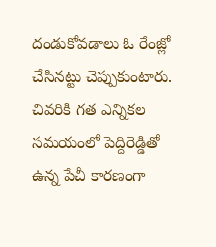దండుకోవడాలు ఓ రేంజ్లో చేసినట్టు చెప్పుకుంటారు. చివరికి గత ఎన్నికల సమయంలో పెద్దిరెడ్డితో ఉన్న పేచీ కారణంగా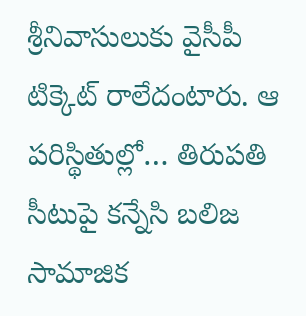శ్రీనివాసులుకు వైసీపీ టిక్కెట్ రాలేదంటారు. ఆ పరిస్థితుల్లో… తిరుపతి సీటుపై కన్నేసి బలిజ సామాజిక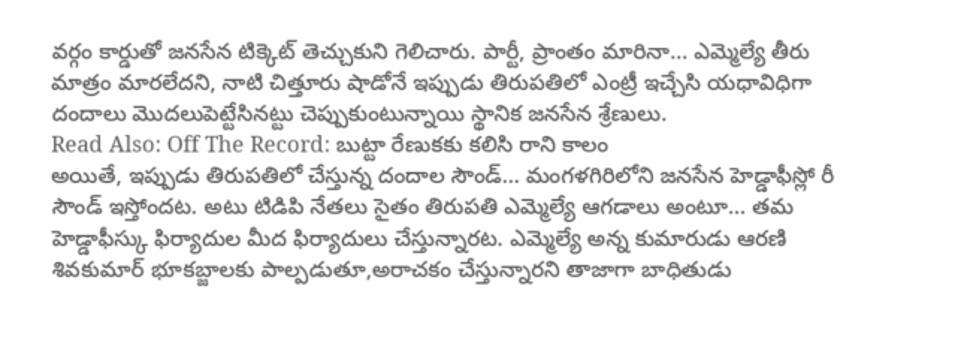వర్గం కార్డుతో జనసేన టిక్కెట్ తెచ్చుకుని గెలిచారు. పార్టీ, ప్రాంతం మారినా… ఎమ్మెల్యే తీరు మాత్రం మారలేదని, నాటి చిత్తూరు షాడోనే ఇప్పుడు తిరుపతిలో ఎంట్రీ ఇచ్చేసి యధావిధిగా దందాలు మొదలుపెట్టేసినట్టు చెప్పుకుంటున్నాయి స్థానిక జనసేన శ్రేణులు.
Read Also: Off The Record: బుట్టా రేణుకకు కలిసి రాని కాలం
అయితే, ఇప్పుడు తిరుపతిలో చేస్తున్న దందాల సౌండ్… మంగళగిరిలోని జనసేన హెడ్డాఫీస్లో రీ సౌండ్ ఇస్తోందట. అటు టిడిపి నేతలు సైతం తిరుపతి ఎమ్మెల్యే ఆగడాలు అంటూ… తమ హెడ్డాఫీస్కు ఫిర్యాదుల మీద ఫిర్యాదులు చేస్తున్నారట. ఎమ్మెల్యే అన్న కుమారుడు ఆరణి శివకుమార్ భూకబ్జాలకు పాల్పడుతూ,అరాచకం చేస్తున్నారని తాజాగా బాధితుడు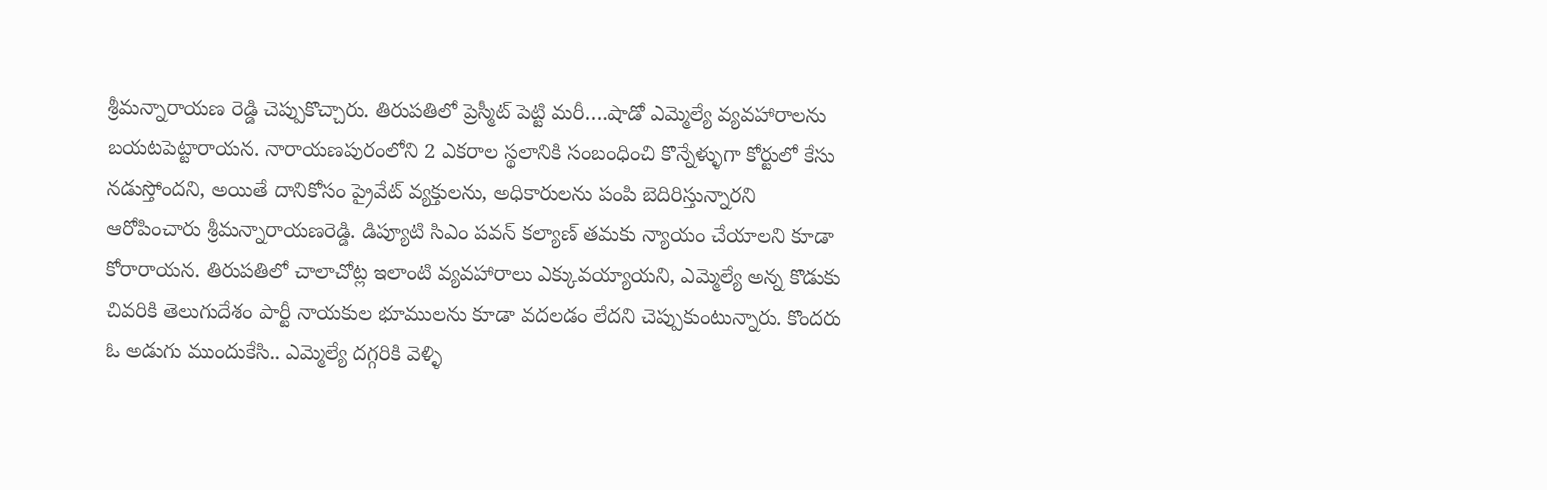శ్రీమన్నారాయణ రెడ్డి చెప్పుకొచ్చారు. తిరుపతిలో ప్రెస్మీట్ పెట్టి మరీ….షాడో ఎమ్మెల్యే వ్యవహారాలను బయటపెట్టారాయన. నారాయణపురంలోని 2 ఎకరాల స్థలానికి సంబంధించి కొన్నేళ్ళుగా కోర్టులో కేసు నడుస్తోందని, అయితే దానికోసం ప్రైవేట్ వ్యక్తులను, అధికారులను పంపి బెదిరిస్తున్నారని ఆరోపించారు శ్రీమన్నారాయణరెడ్డి. డిప్యూటి సిఎం పవన్ కల్యాణ్ తమకు న్యాయం చేయాలని కూడా కోరారాయన. తిరుపతిలో చాలాచోట్ల ఇలాంటి వ్యవహారాలు ఎక్కువయ్యాయని, ఎమ్మెల్యే అన్న కొడుకు చివరికి తెలుగుదేశం పార్టీ నాయకుల భూములను కూడా వదలడం లేదని చెప్పుకుంటున్నారు. కొందరు ఓ అడుగు ముందుకేసి.. ఎమ్మెల్యే దగ్గరికి వెళ్ళి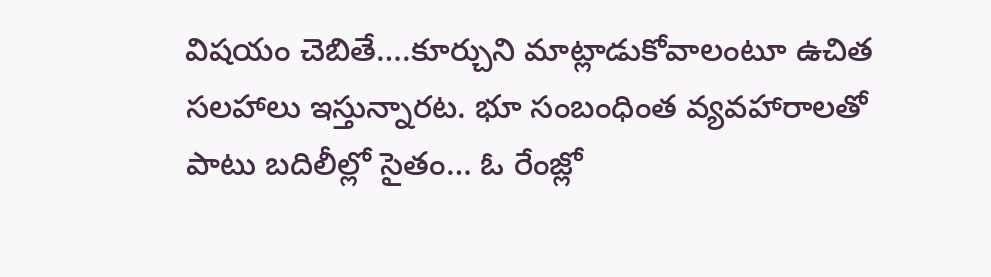విషయం చెబితే….కూర్చుని మాట్లాడుకోవాలంటూ ఉచిత సలహాలు ఇస్తున్నారట. భూ సంబంధింత వ్యవహారాలతో పాటు బదిలీల్లో సైతం… ఓ రేంజ్లో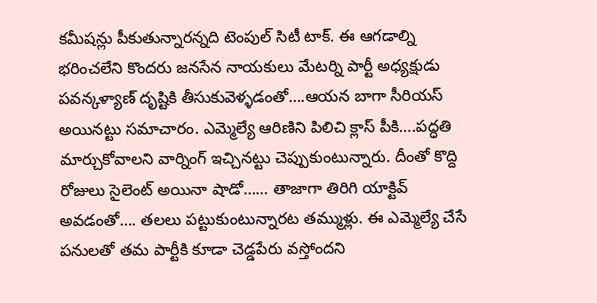కమీషన్లు పీకుతున్నారన్నది టెంపుల్ సిటీ టాక్. ఈ ఆగడాల్ని భరించలేని కొందరు జనసేన నాయకులు మేటర్ని పార్టీ అధ్యక్షుడు పవన్కళ్యాణ్ దృష్టికి తీసుకువెళ్ళడంతో….ఆయన బాగా సీరియస్ అయినట్టు సమాచారం. ఎమ్మెల్యే ఆరిణిని పిలిచి క్లాస్ పీకి….పద్ధతి మార్చుకోవాలని వార్నింగ్ ఇచ్చినట్టు చెప్పుకుంటున్నారు. దీంతో కొద్ది రోజులు సైలెంట్ అయినా షాడో…… తాజాగా తిరిగి యాక్టివ్ అవడంతో…. తలలు పట్టుకుంటున్నారట తమ్ముళ్లు. ఈ ఎమ్మెల్యే చేసే పనులతో తమ పార్టీకి కూడా చెడ్డపేరు వస్తోందని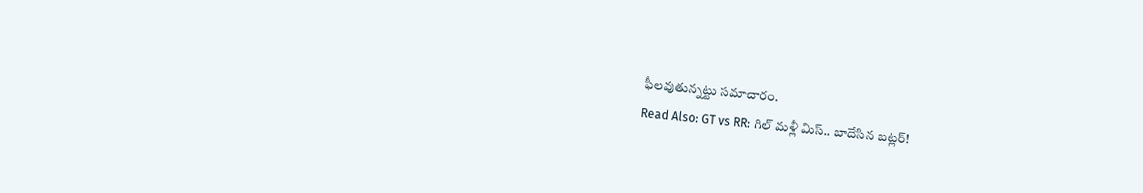ఫీలవుతున్నట్టు సమాచారం.
Read Also: GT vs RR: గిల్ మళ్లీ మిస్.. బాదేసిన బట్లర్!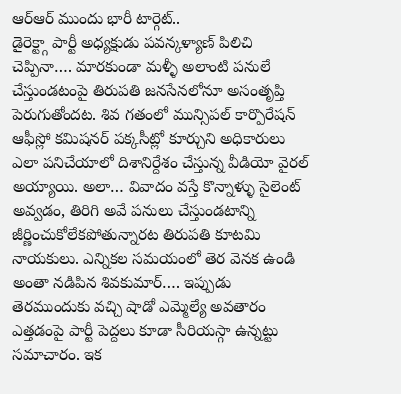ఆర్ఆర్ ముందు భారీ టార్గెట్..
డైరెక్ట్గా పార్టీ అధ్యక్షుడు పవన్కళ్యాణ్ పిలిచి చెప్పినా…. మారకుండా మళ్ళీ అలాంటి పనులే చేస్తుండటంపై తిరుపతి జనసేనలోనూ అసంతృప్తి పెరుగుతోందట. శివ గతంలో మున్సిపల్ కార్పొరేషన్ ఆఫీస్లో కమిషనర్ పక్కసీట్లో కూర్చుని అధికారులు ఎలా పనిచేయాలో దిశానిర్దేశం చేస్తున్న వీడియో వైరల్ అయ్యాయి. అలా… వివాదం వస్తే కొన్నాళ్ళు సైలెంట్ అవ్వడం, తిరిగి అవే పనులు చేస్తుండటాన్ని జీర్ణించుకోలేకపోతున్నారట తిరుపతి కూటమి నాయకులు. ఎన్నికల సమయంలో తెర వెనక ఉండి అంతా నడిపిన శివకుమార్…. ఇప్పుడు తెరముందుకు వచ్చి షాడో ఎమ్మెల్యే అవతారం ఎత్తడంపై పార్టీ పెద్దలు కూడా సీరియస్గా ఉన్నట్టు సమాచారం. ఇక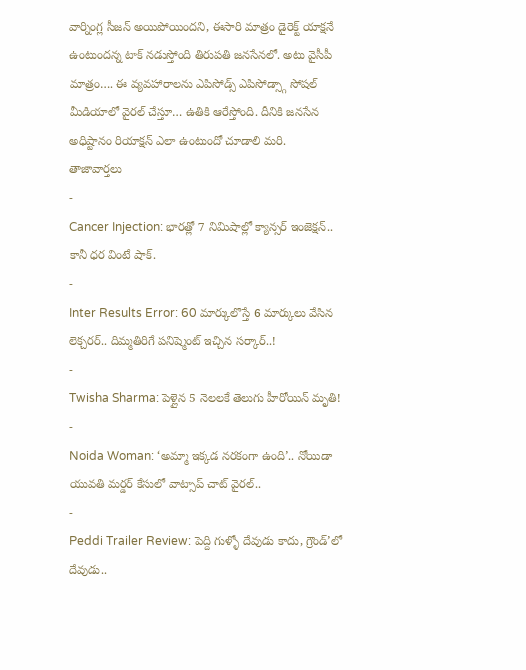వార్నింగ్ల సీజన్ అయిపోయిందని, ఈసారి మాత్రం డైరెక్ట్ యాక్షనే ఉంటుందన్న టాక్ నడుస్తోంది తిరుపతి జనసేనలో. అటు వైసీపీ మాత్రం…. ఈ వ్యవహారాలను ఎపిసోడ్స్ ఎపిసోడ్స్గా సోషల్ మీడియాలో వైరల్ చేస్తూ… ఉతికి ఆరేస్తోంది. దీనికి జనసేన అధిష్టానం రియాక్షన్ ఎలా ఉంటుందో చూడాలి మరి.
తాజావార్తలు
-
Cancer Injection: భారత్లో 7 నిమిషాల్లో క్యాన్సర్ ఇంజెక్షన్.. కానీ ధర వింటే షాక్.
-
Inter Results Error: 60 మార్కులొస్తే 6 మార్కులు వేసిన లెక్చరర్.. దిమ్మతిరిగే పనిష్మెంట్ ఇచ్చిన సర్కార్..!
-
Twisha Sharma: పెళ్లైన 5 నెలలకే తెలుగు హీరోయిన్ మృతి!
-
Noida Woman: ‘అమ్మా ఇక్కడ నరకంగా ఉంది’.. నోయిడా యువతి మర్డర్ కేసులో వాట్సాప్ చాట్ వైరల్..
-
Peddi Trailer Review: పెద్ది గుళ్ళో దేవుడు కాదు, గ్రౌండ్’లో దేవుడు..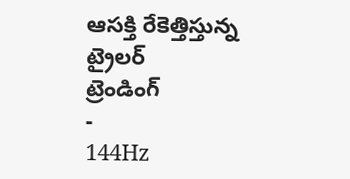ఆసక్తి రేకెత్తిస్తున్న ట్రైలర్
ట్రెండింగ్
-
144Hz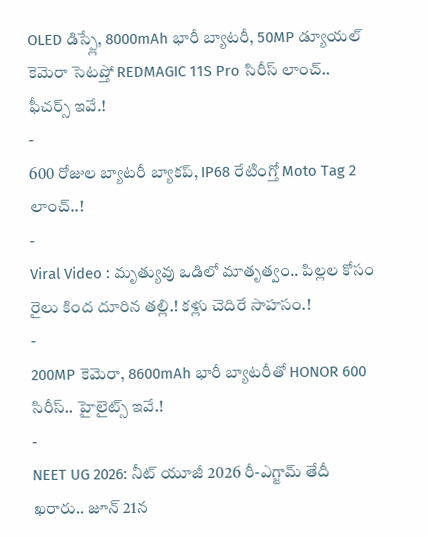OLED డిస్ప్లే, 8000mAh భారీ బ్యాటరీ, 50MP డ్యూయల్ కెమెరా సెటప్తో REDMAGIC 11S Pro సిరీస్ లాంచ్.. ఫీచర్స్ ఇవే.!
-
600 రోజుల బ్యాటరీ బ్యాకప్, IP68 రేటింగ్తో Moto Tag 2 లాంచ్..!
-
Viral Video : మృత్యువు ఒడిలో మాతృత్వం.. పిల్లల కోసం రైలు కింద దూరిన తల్లి.! కళ్లు చెదిరే సాహసం.!
-
200MP కెమెరా, 8600mAh భారీ బ్యాటరీతో HONOR 600 సిరీస్.. హైలైట్స్ ఇవే.!
-
NEET UG 2026: నీట్ యూజీ 2026 రీ-ఎగ్జామ్ తేదీ ఖరారు.. జూన్ 21న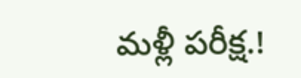మళ్లీ పరీక్ష.!